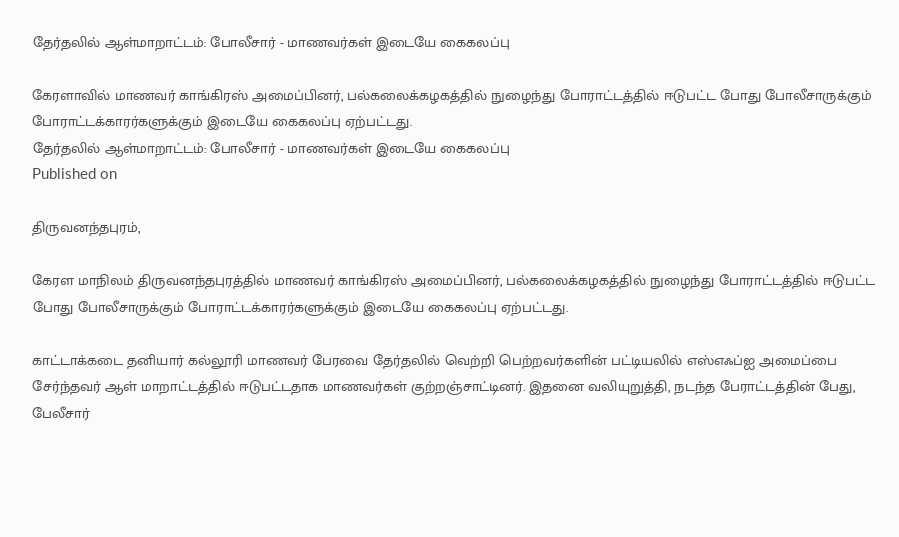தேர்தலில் ஆள்மாறாட்டம்: போலீசார் - மாணவர்கள் இடையே கைகலப்பு

கேரளாவில் மாணவர் காங்கிரஸ் அமைப்பினர், பல்கலைக்கழகத்தில் நுழைந்து போராட்டத்தில் ஈடுபட்ட போது போலீசாருக்கும் போராட்டக்காரர்களுக்கும் இடையே கைகலப்பு ஏற்பட்டது.
தேர்தலில் ஆள்மாறாட்டம்: போலீசார் - மாணவர்கள் இடையே கைகலப்பு
Published on

திருவனந்தபுரம்,

கேரள மாநிலம் திருவனந்தபுரத்தில் மாணவர் காங்கிரஸ் அமைப்பினர், பல்கலைக்கழகத்தில் நுழைந்து போராட்டத்தில் ஈடுபட்ட போது போலீசாருக்கும் போராட்டக்காரர்களுக்கும் இடையே கைகலப்பு ஏற்பட்டது.

காட்டாக்கடை தனியார் கல்லூரி மாணவர் பேரவை தேர்தலில் வெற்றி பெற்றவர்களின் பட்டியலில் எஸ்எஃப்ஐ அமைப்பை சேர்ந்தவர் ஆள் மாறாட்டத்தில் ஈடுபட்டதாக மாணவர்கள் குற்றஞ்சாட்டினர். இதனை வலியுறுத்தி, நடந்த பேராட்டத்தின் பேது, பேலீசார்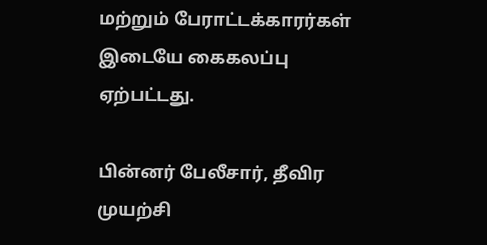மற்றும் பேராட்டக்காரர்கள் இடையே கைகலப்பு ஏற்பட்டது.

பின்னர் பேலீசார், தீவிர முயற்சி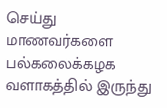செய்து மாணவர்களை பல்கலைக்கழக வளாகத்தில் இருந்து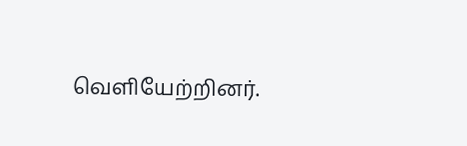வெளியேற்றினர்.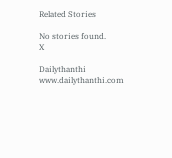Related Stories

No stories found.
X

Dailythanthi
www.dailythanthi.com